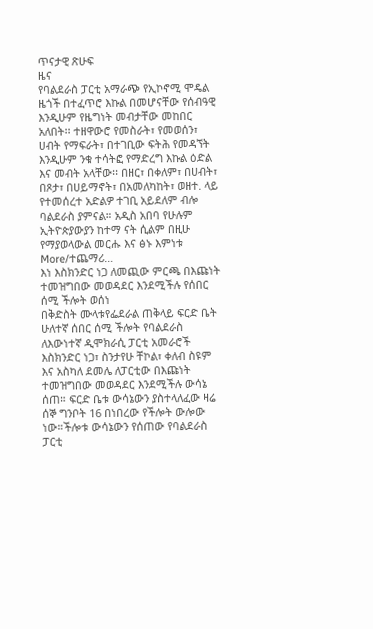ጥናታዊ ጽሁፍ
ዜና
የባልደራስ ፓርቲ አማራጭ የኢኮኖሚ ሞዴል
ዜጎች በተፈጥሮ እኩል በመሆናቸው የሰብዓዊ እንዲሁም የዜግነት መብታቸው መከበር አለበት፡፡ ተዘዋውሮ የመስራት፣ የመወሰን፣ ሀብት የማፍራት፣ በተገቢው ፍትሕ የመዳኘት እንዲሁም ንቁ ተሳትፎ የማድረግ እኩል ዕድል እና መብት አላቸው፡፡ በዘር፣ በቀለም፣ በሀብት፣ በጾታ፣ በሀይማኖት፣ በአመለካከት፣ ወዘተ. ላይ የተመሰረተ አድልዎ ተገቢ አይደለም ብሎ ባልደራስ ያምናል። አዲስ አበባ የሁሉም ኢትዮጵያውያን ከተማ ናት ሲልም በዚሁ የማያወላውል መርሑ እና ፅኑ እምነቱ More/ተጨማሪ…
እነ እስክንድር ነጋ ለመጪው ምርጫ በእጩነት ተመዝግበው መወዳደር እንደሚችሉ የሰበር ሰሚ ችሎት ወሰነ
በቅድስት ሙላቱየፌደራል ጠቅላይ ፍርድ ቤት ሁለተኛ ሰበር ሰሚ ችሎት የባልደራስ ለእውነተኛ ዲሞክራሲ ፓርቲ አመራሮች እስክንድር ነጋ፣ ስንታየሁ ቸኮል፣ ቀለብ ስዩም እና አስካለ ደመሌ ለፓርቲው በእጩነት ተመዝግበው መወዳደር እንደሚችሉ ውሳኔ ሰጠ። ፍርድ ቤቱ ውሳኔውን ያስተላለፈው ዛሬ ሰኞ ግንቦት 16 በነበረው የችሎት ውሎው ነው።ችሎቱ ውሳኔውን የሰጠው የባልደራስ ፓርቲ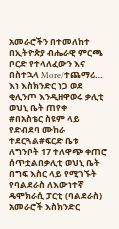አመራሮችን በተመለከተ በኢትዮጵያ ብሔራዊ ምርጫ ቦርድ የተላለፈውን እና በስተኋላ More/ተጨማሪ…
እነ እስክንድር ነጋ ወደ ቂሊንጦ እንዲዘዋወሩ ቃሊቲ ወህኒ ቤት ጠየቀ
#በአስቴር ስዩም ላይ የድብደባ ሙከራ ተደርጓል#ፍርድ ቤቱ ለግንቦት 17 ተለዋጭ ቀጠሮ ሰጥቷልበቃሊቲ ወህኒ ቤት በግፍ እስር ላይ የሚገኙት የባልደራስ ለእውነተኛ ዴሞክራሲ ፓርቲ (ባልደራስ) አመራሮች እስክንድር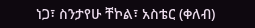ነጋ፣ ስንታየሁ ቸኮል፣ አስቴር (ቀለብ)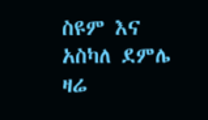ስዩም እና አስካለ ደምሌ ዛሬ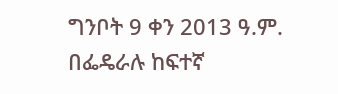ግንቦት 9 ቀን 2013 ዓ.ም. በፌዴራሉ ከፍተኛ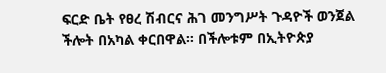ፍርድ ቤት የፀረ ሽብርና ሕገ መንግሥት ጉዳዮች ወንጀል ችሎት በአካል ቀርበዋል። በችሎቱም በኢትዮጵያ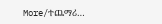More/ተጨማሪ…